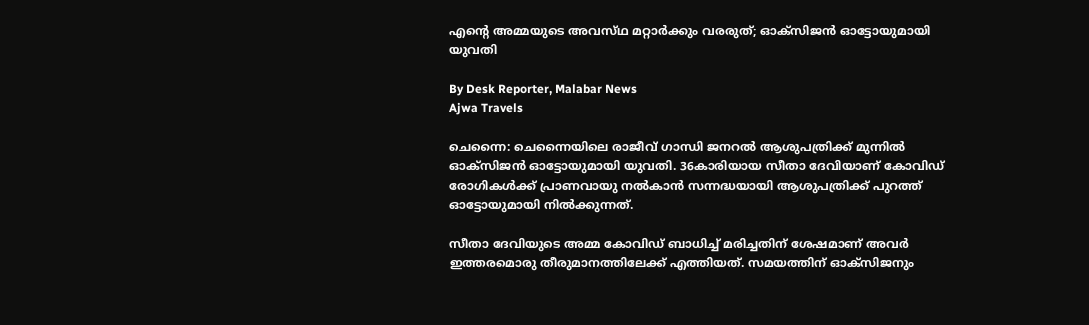എന്റെ അമ്മയുടെ അവസ്‌ഥ മറ്റാർക്കും വരരുത്; ഓക്‌സിജൻ ഓട്ടോയുമായി യുവതി

By Desk Reporter, Malabar News
Ajwa Travels

ചെന്നൈ: ചെന്നൈയിലെ രാജീവ് ഗാന്ധി ജനറൽ ആശുപത്രിക്ക് മുന്നിൽ ഓക്‌സിജൻ ഓട്ടോയുമായി യുവതി. 36കാരിയായ സീതാ ദേവിയാണ് കോവിഡ് രോഗികൾക്ക് പ്രാണവായു നൽകാൻ സന്നദ്ധയായി ആശുപത്രിക്ക് പുറത്ത് ഓട്ടോയുമായി നിൽക്കുന്നത്.

സീതാ ദേവിയുടെ അമ്മ കോവിഡ് ബാധിച്ച് മരിച്ചതിന് ശേഷമാണ് അവർ ഇത്തരമൊരു തീരുമാനത്തിലേക്ക് എത്തിയത്. സമയത്തിന് ഓക്‌സിജനും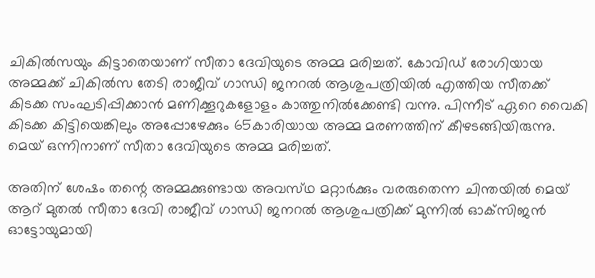ചികിൽസയും കിട്ടാതെയാണ് സീതാ ദേവിയുടെ അമ്മ മരിച്ചത്. കോവിഡ് രോഗിയായ അമ്മക്ക് ചികിൽസ തേടി രാജീവ് ഗാന്ധി ജനറൽ ആശുപത്രിയിൽ എത്തിയ സീതക്ക് കിടക്ക സംഘടിപ്പിക്കാൻ മണിക്കൂറുകളോളം കാത്തുനിൽക്കേണ്ടി വന്നു. പിന്നീട് ഏറെ വൈകി കിടക്ക കിട്ടിയെങ്കിലും അപ്പോഴേക്കും 65കാരിയായ അമ്മ മരണത്തിന് കീഴടങ്ങിയിരുന്നു. മെയ് ഒന്നിനാണ് സീതാ ദേവിയുടെ അമ്മ മരിച്ചത്.

അതിന് ശേഷം തന്റെ അമ്മക്കുണ്ടായ അവസ്‌ഥ മറ്റാർക്കും വരരുതെന്ന ചിന്തയിൽ മെയ് ആറ് മുതൽ സീതാ ദേവി രാജീവ് ഗാന്ധി ജനറൽ ആശുപത്രിക്ക് മുന്നിൽ ഓക്‌സിജൻ ഓട്ടോയുമായി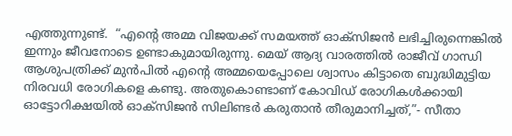എത്തുന്നുണ്ട്.  “എന്റെ അമ്മ വിജയക്ക് സമയത്ത് ഓക്‌സിജൻ ലഭിച്ചിരുന്നെങ്കില്‍ ഇന്നും ജീവനോടെ ഉണ്ടാകുമായിരുന്നു. മെയ് ആദ്യ വാരത്തില്‍ രാജീവ് ഗാന്ധി ആശുപത്രിക്ക് മുന്‍പില്‍ എന്റെ അമ്മയെപ്പോലെ ശ്വാസം കിട്ടാതെ ബുദ്ധിമുട്ടിയ നിരവധി രോഗികളെ കണ്ടു. അതുകൊണ്ടാണ് കോവിഡ് രോഗികള്‍ക്കായി ഓട്ടോറിക്ഷയില്‍ ഓക്‌സിജൻ സിലിണ്ടര്‍ കരുതാന്‍ തീരുമാനിച്ചത്,”- സീതാ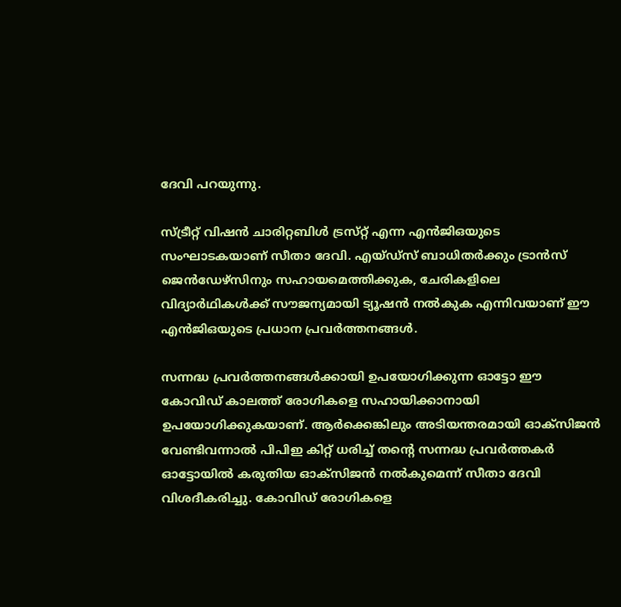ദേവി പറയുന്നു.

സ്ട്രീറ്റ് വിഷന്‍ ചാരിറ്റബിള്‍ ട്രസ്‌റ്റ് എന്ന എന്‍ജിഒയുടെ സംഘാടകയാണ് സീതാ ദേവി. എയ്‌ഡ്‌സ്‌ ബാധിതര്‍ക്കും ട്രാന്‍സ് ജെൻഡേഴ്‌സിനും സഹായമെത്തിക്കുക, ചേരികളിലെ വിദ്യാര്‍ഥികള്‍ക്ക് സൗജന്യമായി ട്യൂഷന്‍ നല്‍കുക എന്നിവയാണ് ഈ എന്‍ജിഒയുടെ പ്രധാന പ്രവർത്തനങ്ങൾ.

സന്നദ്ധ പ്രവര്‍ത്തനങ്ങള്‍ക്കായി ഉപയോഗിക്കുന്ന ഓട്ടോ ഈ കോവിഡ് കാലത്ത് രോഗികളെ സഹായിക്കാനായി ഉപയോഗിക്കുകയാണ്. ആര്‍ക്കെങ്കിലും അടിയന്തരമായി ഓക്‌സിജൻ വേണ്ടിവന്നാല്‍ പിപിഇ കിറ്റ് ധരിച്ച് തന്റെ സന്നദ്ധ പ്രവര്‍ത്തകര്‍ ഓട്ടോയില്‍ കരുതിയ ഓക്‌സിജൻ നല്‍കുമെന്ന് സീതാ ദേവി വിശദീകരിച്ചു. കോവിഡ് രോഗികളെ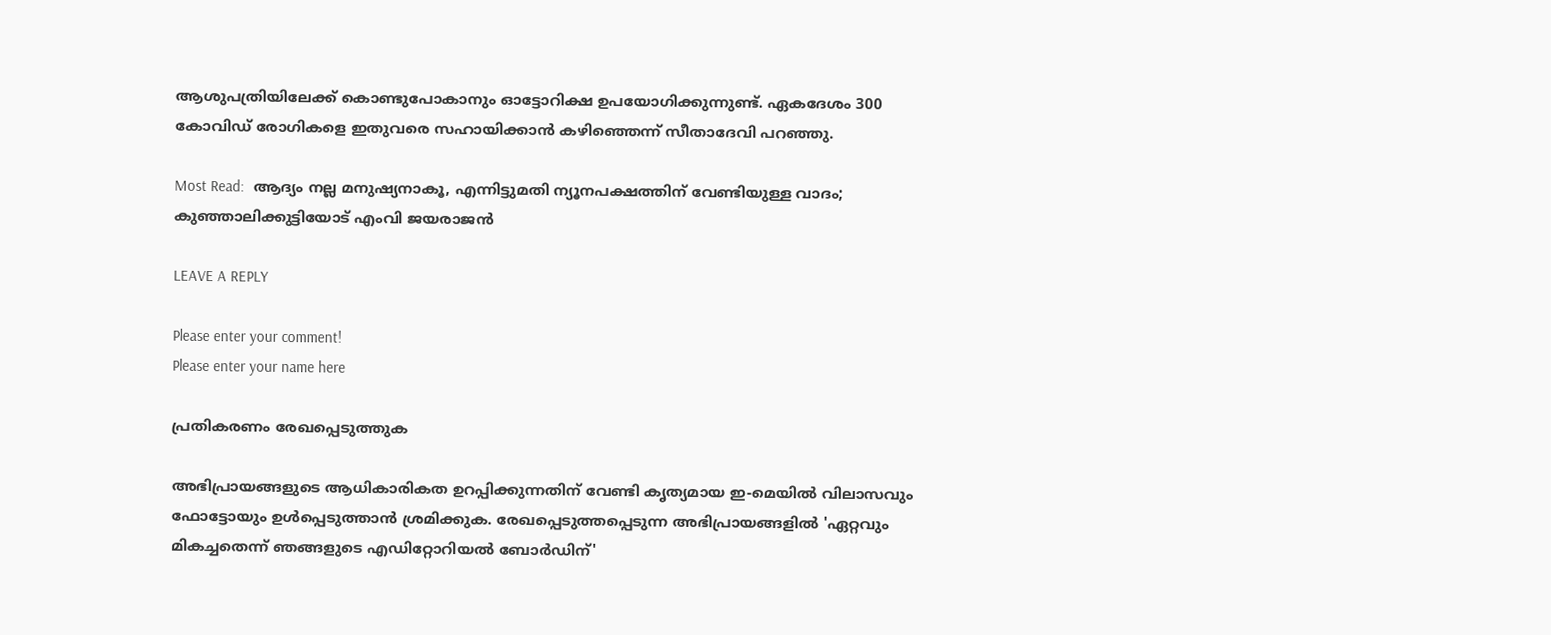ആശുപത്രിയിലേക്ക് കൊണ്ടുപോകാനും ഓട്ടോറിക്ഷ ഉപയോഗിക്കുന്നുണ്ട്. ഏകദേശം 300 കോവിഡ് രോഗികളെ ഇതുവരെ സഹായിക്കാന്‍ കഴിഞ്ഞെന്ന് സീതാദേവി പറഞ്ഞു.

Most Read:  ആദ്യം നല്ല മനുഷ്യനാകൂ, എന്നിട്ടുമതി ന്യൂനപക്ഷത്തിന് വേണ്ടിയുള്ള വാദം; കുഞ്ഞാലിക്കുട്ടിയോട് എംവി ജയരാജൻ

LEAVE A REPLY

Please enter your comment!
Please enter your name here

പ്രതികരണം രേഖപ്പെടുത്തുക

അഭിപ്രായങ്ങളുടെ ആധികാരികത ഉറപ്പിക്കുന്നതിന് വേണ്ടി കൃത്യമായ ഇ-മെയിൽ വിലാസവും ഫോട്ടോയും ഉൾപ്പെടുത്താൻ ശ്രമിക്കുക. രേഖപ്പെടുത്തപ്പെടുന്ന അഭിപ്രായങ്ങളിൽ 'ഏറ്റവും മികച്ചതെന്ന് ഞങ്ങളുടെ എഡിറ്റോറിയൽ ബോർഡിന്'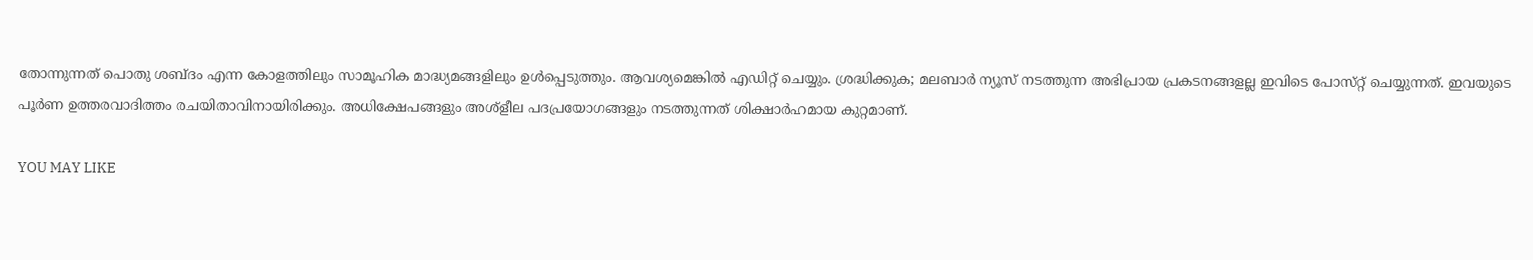തോന്നുന്നത് പൊതു ശബ്‌ദം എന്ന കോളത്തിലും സാമൂഹിക മാദ്ധ്യമങ്ങളിലും ഉൾപ്പെടുത്തും. ആവശ്യമെങ്കിൽ എഡിറ്റ് ചെയ്യും. ശ്രദ്ധിക്കുക; മലബാർ ന്യൂസ് നടത്തുന്ന അഭിപ്രായ പ്രകടനങ്ങളല്ല ഇവിടെ പോസ്‌റ്റ് ചെയ്യുന്നത്. ഇവയുടെ പൂർണ ഉത്തരവാദിത്തം രചയിതാവിനായിരിക്കും. അധിക്ഷേപങ്ങളും അശ്‌ളീല പദപ്രയോഗങ്ങളും നടത്തുന്നത് ശിക്ഷാർഹമായ കുറ്റമാണ്.

YOU MAY LIKE